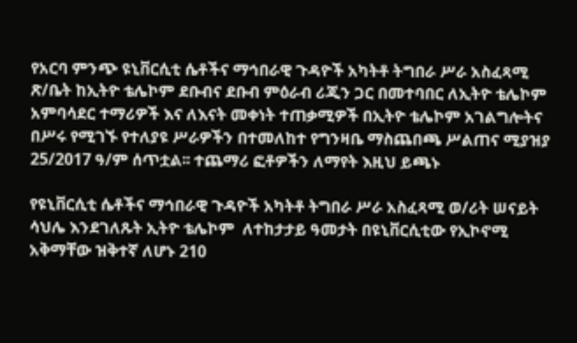የአርባ ምንጭ ዩኒቨርሲቲ ሴቶችና ማኅበራዊ ጉዳዮች አካትቶ ትግበራ ሥራ አስፈጻሚ ጽ/ቤት ከኢትዮ ቴሌኮም ደቡብና ደቡብ ምዕራብ ሪጂን ጋር በመተባበር ለኢትዮ ቴሌኮም አምባሳደር ተማሪዎች እና ለእናት መቀነት ተጠቃሚዎች በኢትዮ ቴሌኮም አገልግሎትና በሥሩ የሚገኙ የተለያዩ ሥራዎችን በተመለከተ የግንዛቤ ማስጨበጫ ሥልጠና ሚያዝያ 25/2017 ዓ/ም ሰጥቷል፡፡ ተጨማሪ ፎቶዎችን ለማየት እዚህ ይጫኑ

የዩኒቨርሲቲ ሴቶችና ማኅበራዊ ጉዳዮች አካትቶ ትግበራ ሥራ አስፈጻሚ ወ/ሪት ሠናይት ሳህሌ እንደገለጹት ኢትዮ ቴሌኮም  ለተከታታይ ዓመታት በዩኒቨርሲቲው የኢኮኖሚ አቅማቸው ዝቅተኛ ለሆኑ 210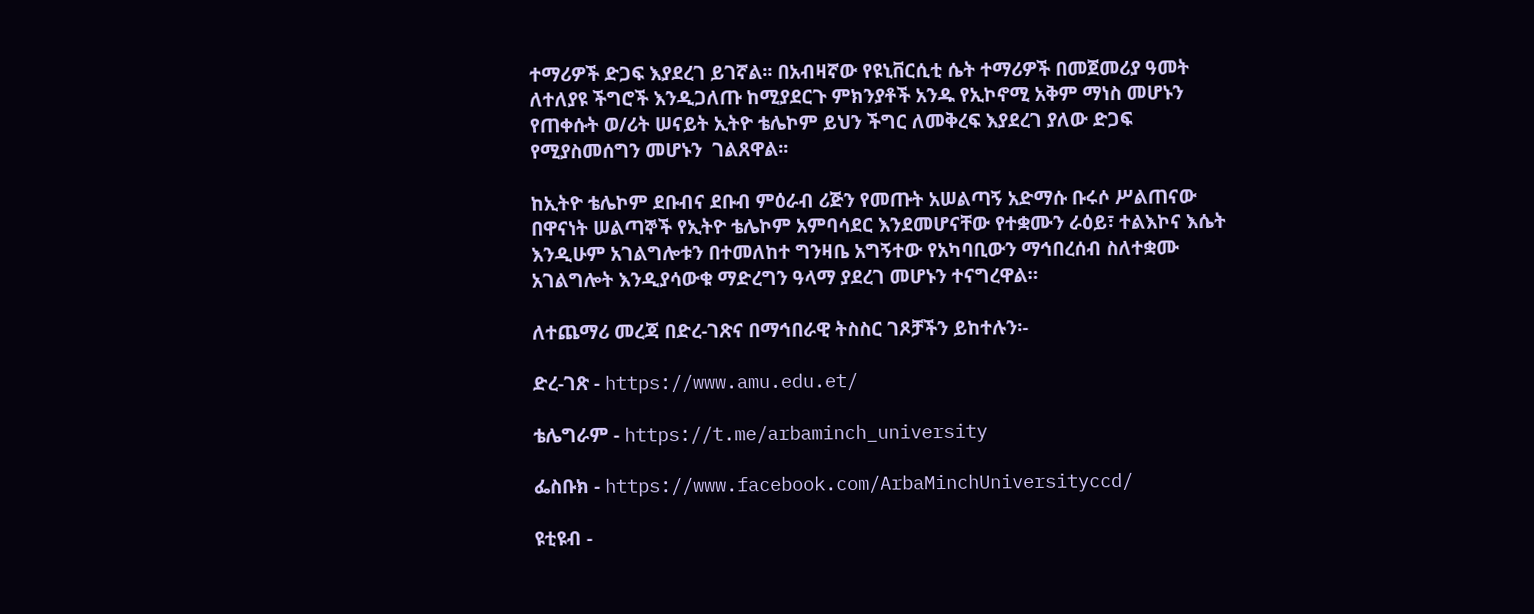ተማሪዎች ድጋፍ እያደረገ ይገኛል፡፡ በአብዛኛው የዩኒቨርሲቲ ሴት ተማሪዎች በመጀመሪያ ዓመት ለተለያዩ ችግሮች እንዲጋለጡ ከሚያደርጉ ምክንያቶች አንዱ የኢኮኖሚ አቅም ማነስ መሆኑን የጠቀሱት ወ/ሪት ሠናይት ኢትዮ ቴሌኮም ይህን ችግር ለመቅረፍ እያደረገ ያለው ድጋፍ  የሚያስመሰግን መሆኑን  ገልጸዋል፡፡

ከኢትዮ ቴሌኮም ደቡብና ደቡብ ምዕራብ ሪጅን የመጡት አሠልጣኝ አድማሱ ቡሩሶ ሥልጠናው በዋናነት ሠልጣኞች የኢትዮ ቴሌኮም አምባሳደር እንደመሆናቸው የተቋሙን ራዕይ፣ ተልእኮና እሴት እንዲሁም አገልግሎቱን በተመለከተ ግንዛቤ አግኝተው የአካባቢውን ማኅበረሰብ ስለተቋሙ አገልግሎት እንዲያሳውቁ ማድረግን ዓላማ ያደረገ መሆኑን ተናግረዋል።

ለተጨማሪ መረጃ በድረ-ገጽና በማኅበራዊ ትስስር ገጾቻችን ይከተሉን፡-

ድረ-ገጽ - https://www.amu.edu.et/

ቴሌግራም - https://t.me/arbaminch_university

ፌስቡክ - https://www.facebook.com/ArbaMinchUniversityccd/

ዩቲዩብ -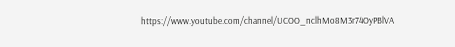https://www.youtube.com/channel/UCOO_nclhMo8M3r74OyPBlVA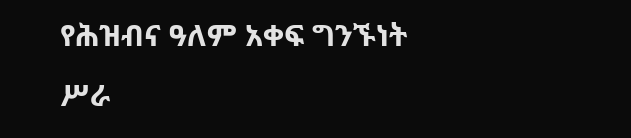የሕዝብና ዓለም አቀፍ ግንኙነት ሥራ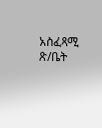አስፈጻሚ ጽ/ቤት